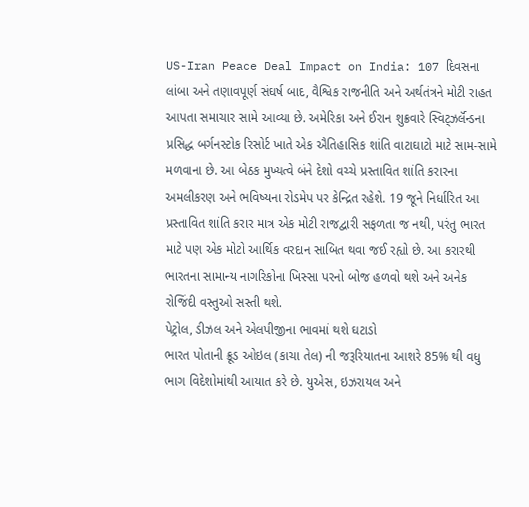US-Iran Peace Deal Impact on India: 107 દિવસના લાંબા અને તણાવપૂર્ણ સંઘર્ષ બાદ, વૈશ્વિક રાજનીતિ અને અર્થતંત્રને મોટી રાહત આપતા સમાચાર સામે આવ્યા છે. અમેરિકા અને ઈરાન શુક્રવારે સ્વિટ્ઝર્લૅન્ડના પ્રસિદ્ધ બર્ગનસ્ટોક રિસોર્ટ ખાતે એક ઐતિહાસિક શાંતિ વાટાઘાટો માટે સામ-સામે મળવાના છે. આ બેઠક મુખ્યત્વે બંને દેશો વચ્ચે પ્રસ્તાવિત શાંતિ કરારના અમલીકરણ અને ભવિષ્યના રોડમેપ પર કેન્દ્રિત રહેશે. 19 જૂને નિર્ધારિત આ પ્રસ્તાવિત શાંતિ કરાર માત્ર એક મોટી રાજદ્વારી સફળતા જ નથી, પરંતુ ભારત માટે પણ એક મોટો આર્થિક વરદાન સાબિત થવા જઈ રહ્યો છે. આ કરારથી ભારતના સામાન્ય નાગરિકોના ખિસ્સા પરનો બોજ હળવો થશે અને અનેક રોજિંદી વસ્તુઓ સસ્તી થશે.
પેટ્રોલ, ડીઝલ અને એલપીજીના ભાવમાં થશે ઘટાડો
ભારત પોતાની ક્રૂડ ઓઇલ (કાચા તેલ) ની જરૂરિયાતના આશરે 85% થી વધુ ભાગ વિદેશોમાંથી આયાત કરે છે. યુએસ, ઇઝરાયલ અને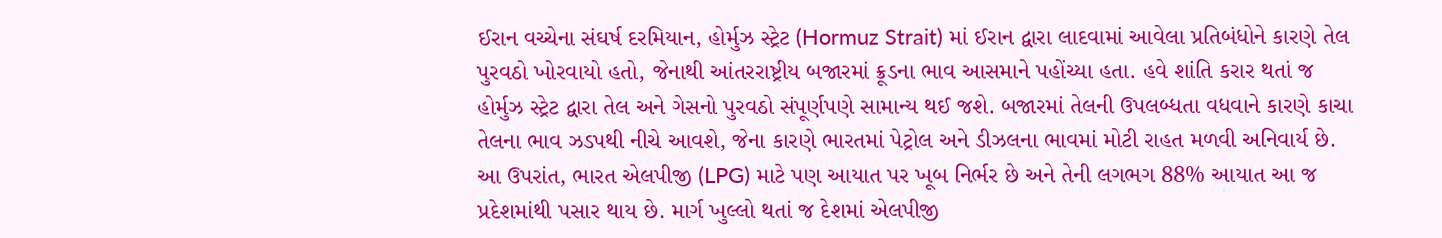ઈરાન વચ્ચેના સંઘર્ષ દરમિયાન, હોર્મુઝ સ્ટ્રેટ (Hormuz Strait) માં ઈરાન દ્વારા લાદવામાં આવેલા પ્રતિબંધોને કારણે તેલ પુરવઠો ખોરવાયો હતો, જેનાથી આંતરરાષ્ટ્રીય બજારમાં ક્રૂડના ભાવ આસમાને પહોંચ્યા હતા. હવે શાંતિ કરાર થતાં જ હોર્મુઝ સ્ટ્રેટ દ્વારા તેલ અને ગેસનો પુરવઠો સંપૂર્ણપણે સામાન્ય થઈ જશે. બજારમાં તેલની ઉપલબ્ધતા વધવાને કારણે કાચા તેલના ભાવ ઝડપથી નીચે આવશે, જેના કારણે ભારતમાં પેટ્રોલ અને ડીઝલના ભાવમાં મોટી રાહત મળવી અનિવાર્ય છે.
આ ઉપરાંત, ભારત એલપીજી (LPG) માટે પણ આયાત પર ખૂબ નિર્ભર છે અને તેની લગભગ 88% આયાત આ જ પ્રદેશમાંથી પસાર થાય છે. માર્ગ ખુલ્લો થતાં જ દેશમાં એલપીજી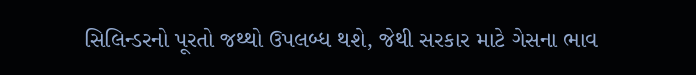સિલિન્ડરનો પૂરતો જથ્થો ઉપલબ્ધ થશે, જેથી સરકાર માટે ગેસના ભાવ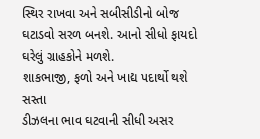સ્થિર રાખવા અને સબીસીડીનો બોજ ઘટાડવો સરળ બનશે. આનો સીધો ફાયદો ઘરેલું ગ્રાહકોને મળશે.
શાકભાજી, ફળો અને ખાદ્ય પદાર્થો થશે સસ્તા
ડીઝલના ભાવ ઘટવાની સીધી અસર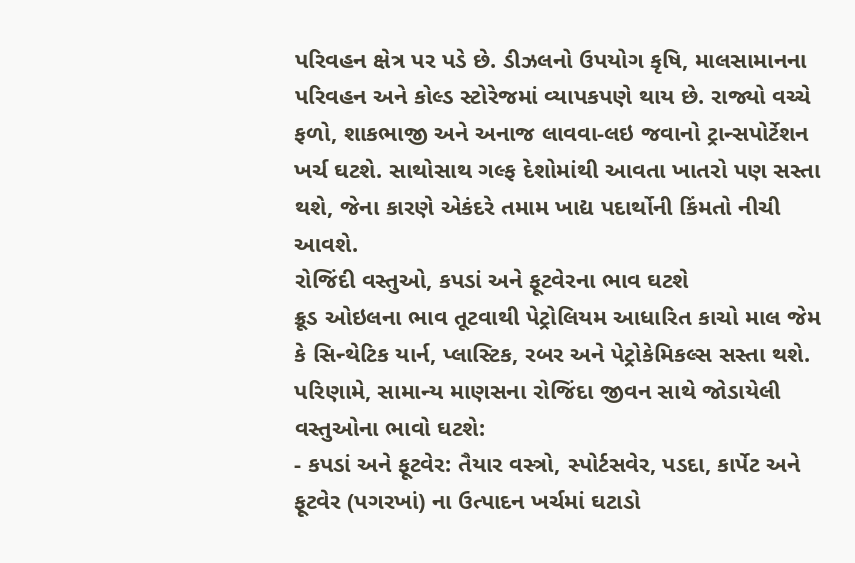પરિવહન ક્ષેત્ર પર પડે છે. ડીઝલનો ઉપયોગ કૃષિ, માલસામાનના પરિવહન અને કોલ્ડ સ્ટોરેજમાં વ્યાપકપણે થાય છે. રાજ્યો વચ્ચે ફળો, શાકભાજી અને અનાજ લાવવા-લઇ જવાનો ટ્રાન્સપોર્ટેશન ખર્ચ ઘટશે. સાથોસાથ ગલ્ફ દેશોમાંથી આવતા ખાતરો પણ સસ્તા થશે, જેના કારણે એકંદરે તમામ ખાદ્ય પદાર્થોની કિંમતો નીચી આવશે.
રોજિંદી વસ્તુઓ, કપડાં અને ફૂટવેરના ભાવ ઘટશે
ક્રૂડ ઓઇલના ભાવ તૂટવાથી પેટ્રોલિયમ આધારિત કાચો માલ જેમ કે સિન્થેટિક યાર્ન, પ્લાસ્ટિક, રબર અને પેટ્રોકેમિકલ્સ સસ્તા થશે. પરિણામે, સામાન્ય માણસના રોજિંદા જીવન સાથે જોડાયેલી વસ્તુઓના ભાવો ઘટશે:
- કપડાં અને ફૂટવેર: તૈયાર વસ્ત્રો, સ્પોર્ટસવેર, પડદા, કાર્પેટ અને ફૂટવેર (પગરખાં) ના ઉત્પાદન ખર્ચમાં ઘટાડો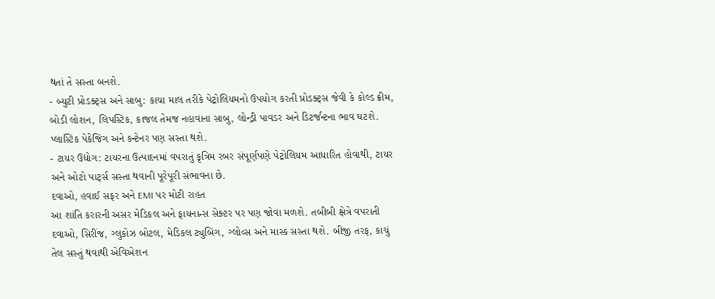થતાં તે સસ્તા બનશે.
- બ્યુટી પ્રોડક્ટ્સ અને સાબુ: કાચા માલ તરીકે પેટ્રોલિયમનો ઉપયોગ કરતી પ્રોડક્ટ્સ જેવી કે કોલ્ડ ક્રીમ, બોડી લોશન, લિપસ્ટિક, કાજલ તેમજ નહાવાના સાબુ, લોન્ડ્રી પાવડર અને ડિટર્જન્ટના ભાવ ઘટશે. પ્લાસ્ટિક પેકેજિંગ અને કન્ટેનર પણ સસ્તા થશે.
- ટાયર ઉદ્યોગ: ટાયરના ઉત્પાદનમાં વપરાતું કૃત્રિમ રબર સંપૂર્ણપણે પેટ્રોલિયમ આધારિત હોવાથી, ટાયર અને ઓટો પાર્ટ્સ સસ્તા થવાની પૂરેપૂરી સંભાવના છે.
દવાઓ, હવાઈ સફર અને EMI પર મોટી રાહત
આ શાંતિ કરારની અસર મેડિકલ અને ફાયનાન્સ સેક્ટર પર પણ જોવા મળશે. તબીબી ક્ષેત્રે વપરાતી દવાઓ, સિરીંજ, ગ્લુકોઝ બોટલ, મેડિકલ ટ્યુબિંગ, ગ્લોવ્સ અને માસ્ક સસ્તા થશે. બીજી તરફ, કાચું તેલ સસ્તું થવાથી એવિએશન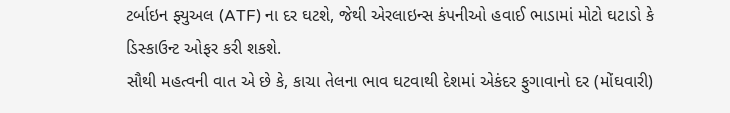ટર્બાઇન ફ્યુઅલ (ATF) ના દર ઘટશે, જેથી એરલાઇન્સ કંપનીઓ હવાઈ ભાડામાં મોટો ઘટાડો કે ડિસ્કાઉન્ટ ઓફર કરી શકશે.
સૌથી મહત્વની વાત એ છે કે, કાચા તેલના ભાવ ઘટવાથી દેશમાં એકંદર ફુગાવાનો દર (મોંઘવારી)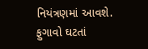નિયંત્રણમાં આવશે. ફુગાવો ઘટતાં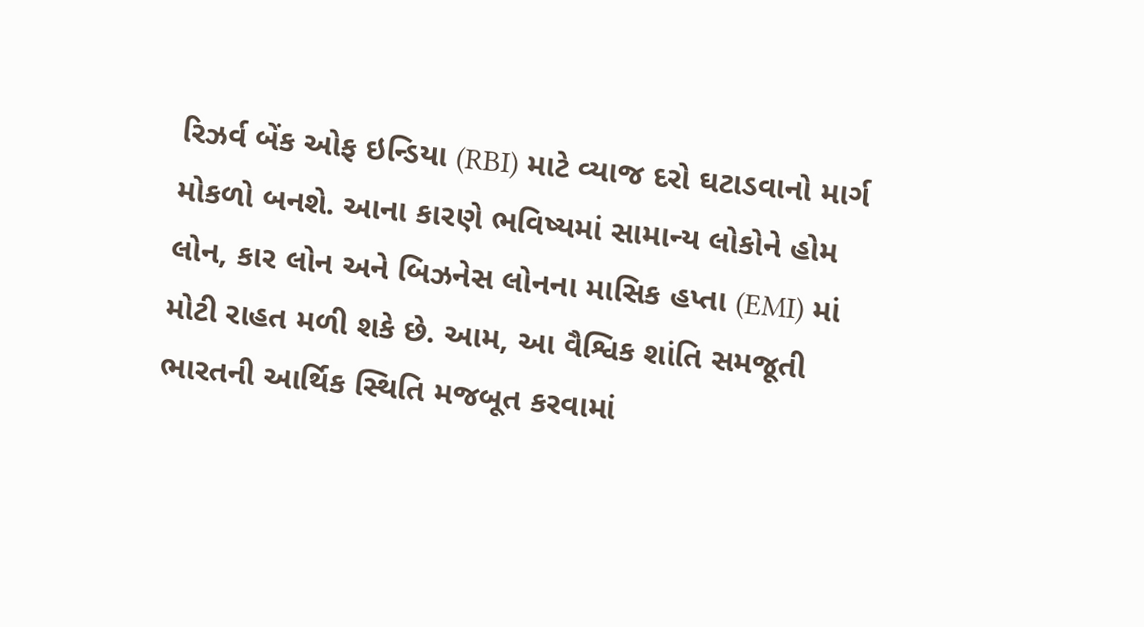રિઝર્વ બેંક ઓફ ઇન્ડિયા (RBI) માટે વ્યાજ દરો ઘટાડવાનો માર્ગ મોકળો બનશે. આના કારણે ભવિષ્યમાં સામાન્ય લોકોને હોમ લોન, કાર લોન અને બિઝનેસ લોનના માસિક હપ્તા (EMI) માં મોટી રાહત મળી શકે છે. આમ, આ વૈશ્વિક શાંતિ સમજૂતી ભારતની આર્થિક સ્થિતિ મજબૂત કરવામાં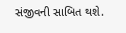સંજીવની સાબિત થશે.